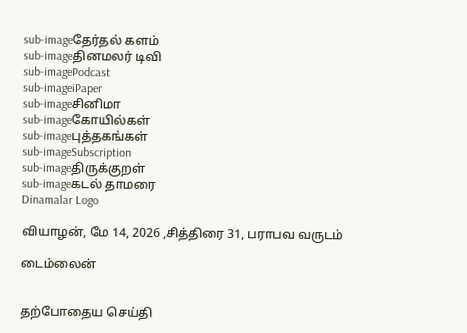sub-imageதேர்தல் களம்
sub-imageதினமலர் டிவி
sub-imagePodcast
sub-imageiPaper
sub-imageசினிமா
sub-imageகோயில்கள்
sub-imageபுத்தகங்கள்
sub-imageSubscription
sub-imageதிருக்குறள்
sub-imageகடல் தாமரை
Dinamalar Logo

வியாழன், மே 14, 2026 ,சித்திரை 31, பராபவ வருடம்

டைம்லைன்


தற்போதைய செய்தி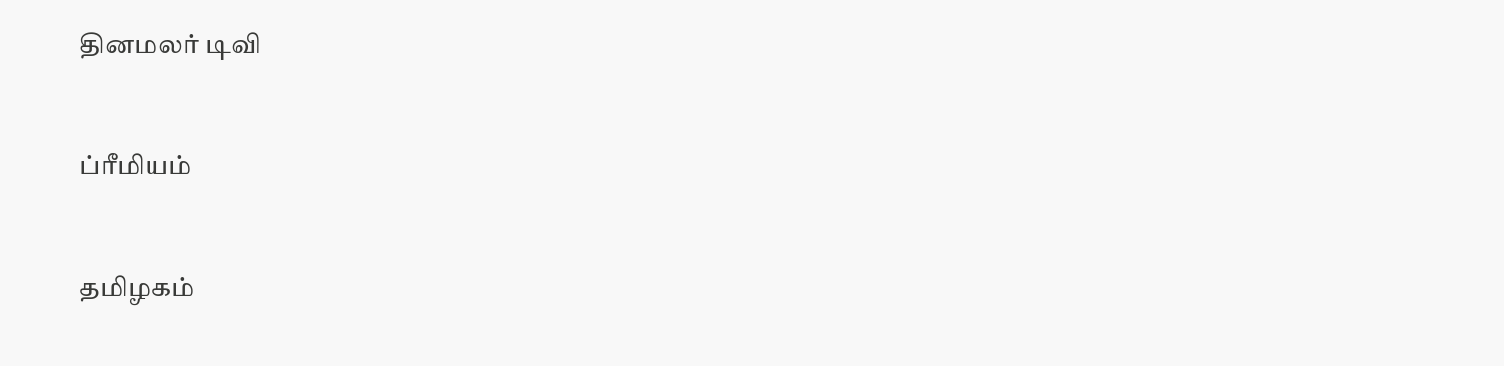தினமலர் டிவி


ப்ரீமியம்


தமிழகம்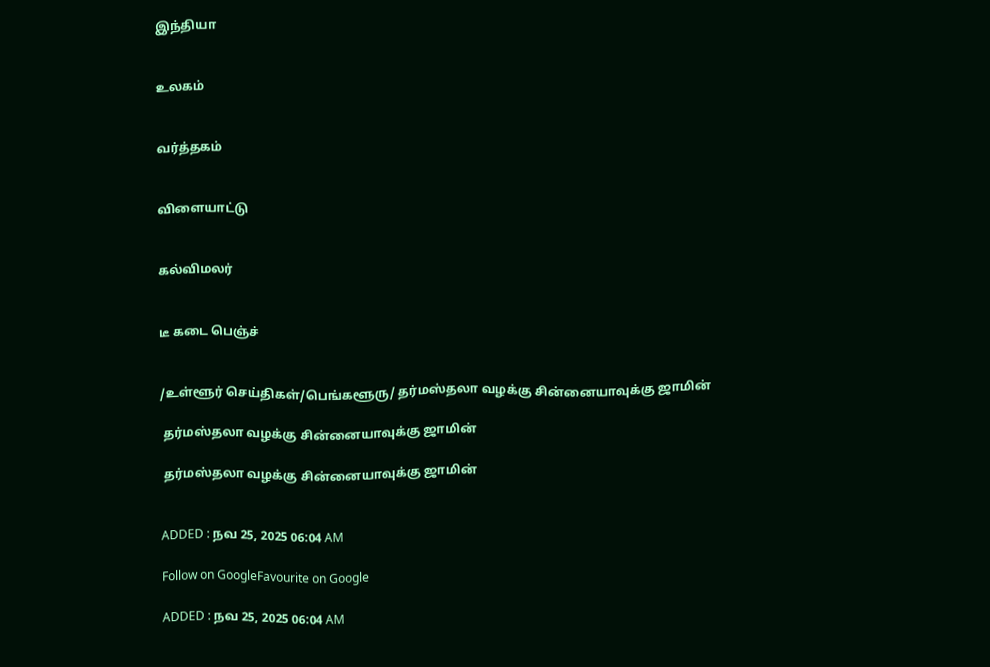இந்தியா


உலகம்


வர்த்தகம்


விளையாட்டு


கல்விமலர்


டீ கடை பெஞ்ச்


/உள்ளூர் செய்திகள்/பெங்களூரு/ தர்மஸ்தலா வழக்கு சின்னையாவுக்கு ஜாமின்

 தர்மஸ்தலா வழக்கு சின்னையாவுக்கு ஜாமின்

 தர்மஸ்தலா வழக்கு சின்னையாவுக்கு ஜாமின்


ADDED : நவ 25, 2025 06:04 AM

Follow on GoogleFavourite on Google

ADDED : நவ 25, 2025 06:04 AM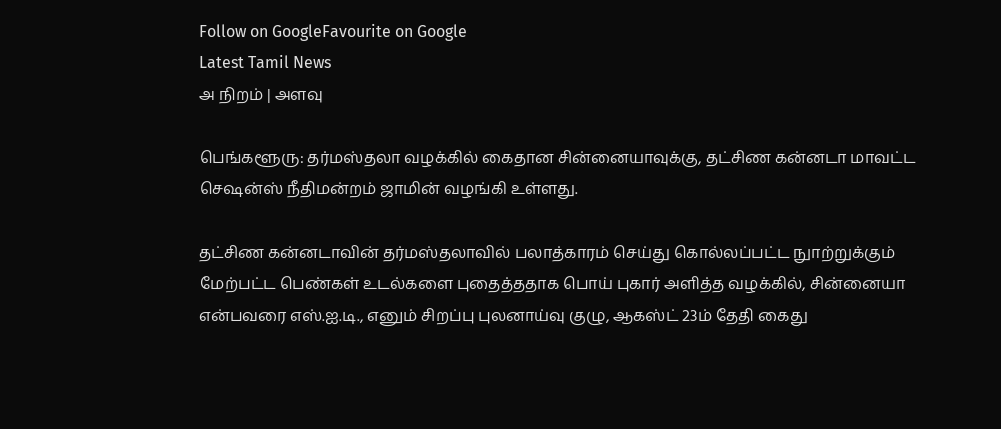Follow on GoogleFavourite on Google
Latest Tamil News
அ நிறம் | அளவு

பெங்களூரு: தர்மஸ்தலா வழக்கில் கைதான சின்னையாவுக்கு, தட்சிண கன்னடா மாவட்ட செஷன்ஸ் நீதிமன்றம் ஜாமின் வழங்கி உள்ளது.

தட்சிண கன்னடாவின் தர்மஸ்தலாவில் பலாத்காரம் செய்து கொல்லப்பட்ட நுாற்றுக்கும் மேற்பட்ட பெண்கள் உடல்களை புதைத்ததாக பொய் புகார் அளித்த வழக்கில், சின்னையா என்பவரை எஸ்.ஐ.டி., எனும் சிறப்பு புலனாய்வு குழு, ஆகஸ்ட் 23ம் தேதி கைது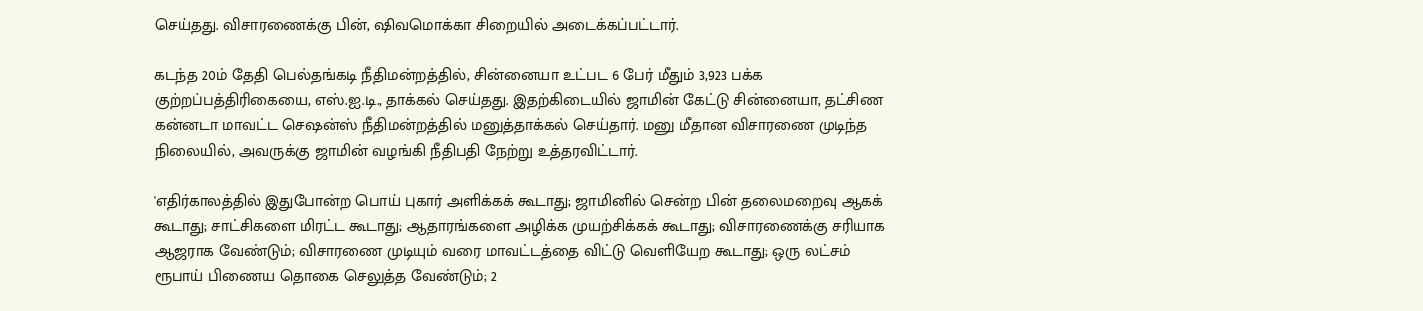செய்தது. விசாரணைக்கு பின், ஷிவமொக்கா சிறையில் அடைக்கப்பட்டார்.

கடந்த 20ம் தேதி பெல்தங்கடி நீதிமன்றத்தில், சின்னையா உட்பட 6 பேர் மீதும் 3,923 பக்க குற்றப்பத்திரிகையை, எஸ்.ஐ.டி., தாக்கல் செய்தது. இதற்கிடையில் ஜாமின் கேட்டு சின்னையா, தட்சிண கன்னடா மாவட்ட செஷன்ஸ் நீதிமன்றத்தில் மனுத்தாக்கல் செய்தார். மனு மீதான விசாரணை முடிந்த நிலையில், அவருக்கு ஜாமின் வழங்கி நீதிபதி நேற்று உத்தரவிட்டார்.

'எதிர்காலத்தில் இதுபோன்ற பொய் புகார் அளிக்கக் கூடாது; ஜாமினில் சென்ற பின் தலைமறைவு ஆகக் கூடாது; சாட்சிகளை மிரட்ட கூடாது; ஆதாரங்களை அழிக்க முயற்சிக்கக் கூடாது; விசாரணைக்கு சரியாக ஆஜராக வேண்டும்; விசாரணை முடியும் வரை மாவட்டத்தை விட்டு வெளியேற கூடாது; ஒரு லட்சம் ரூபாய் பிணைய தொகை செலுத்த வேண்டும்; 2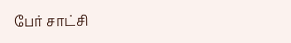பேர் சாட்சி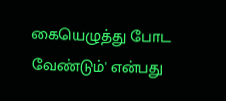கையெழுத்து போட வேண்டும்' என்பது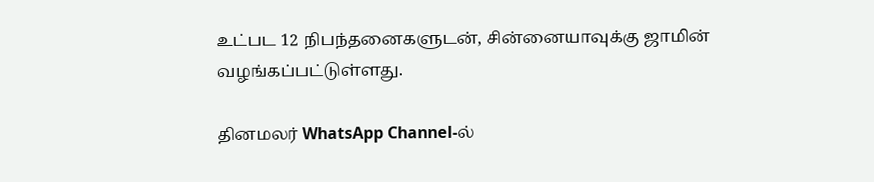உட்பட 12 நிபந்தனைகளுடன், சின்னையாவுக்கு ஜாமின் வழங்கப்பட்டுள்ளது.

தினமலர் WhatsApp Channel-ல்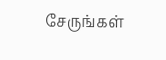சேருங்கள்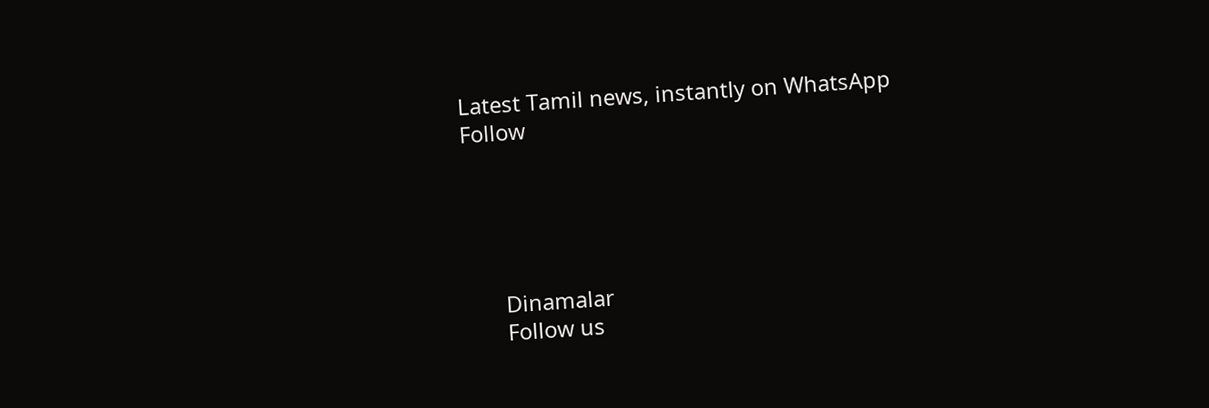Latest Tamil news, instantly on WhatsApp
Follow





      Dinamalar
      Follow us